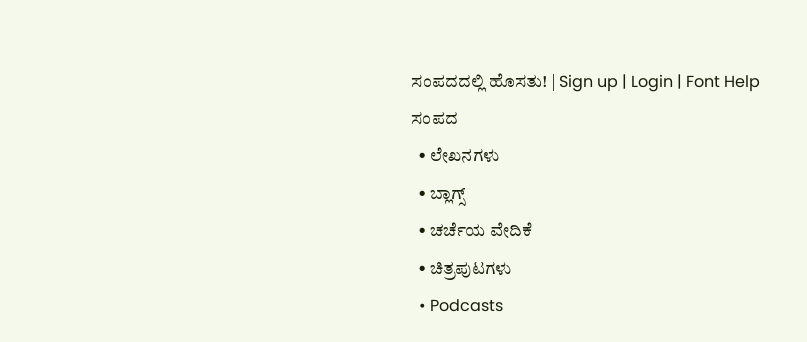ಸಂಪದದಲ್ಲಿ ಹೊಸತು! | Sign up | Login | Font Help
ಸಂಪದ
  • ಲೇಖನಗಳು
  • ಬ್ಲಾಗ್ಸ್
  • ಚರ್ಚೆಯ ವೇದಿಕೆ
  • ಚಿತ್ರಪುಟಗಳು
  • Podcasts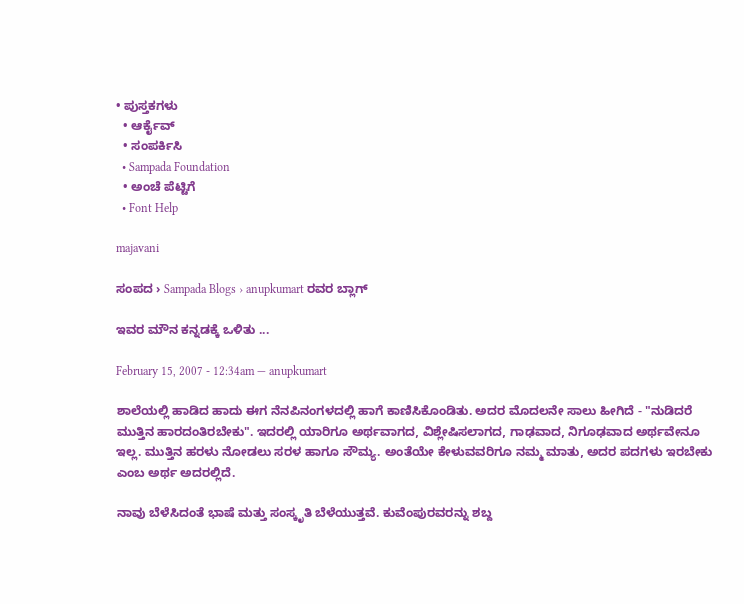• ಪುಸ್ತಕಗಳು
  • ಆರ್ಕೈವ್
  • ಸಂಪರ್ಕಿಸಿ
  • Sampada Foundation
  • ಅಂಚೆ ಪೆಟ್ಟಿಗೆ
  • Font Help

majavani

ಸಂಪದ › Sampada Blogs › anupkumart ರವರ ಬ್ಲಾಗ್

ಇವರ ಮೌನ ಕನ್ನಡಕ್ಕೆ ಒಳಿತು ...

February 15, 2007 - 12:34am — anupkumart

ಶಾಲೆಯಲ್ಲಿ ಹಾಡಿದ ಹಾದು ಈಗ ನೆನಪಿನಂಗಳದಲ್ಲಿ ಹಾಗೆ ಕಾಣಿಸಿಕೊಂಡಿತು. ಅದರ ಮೊದಲನೇ ಸಾಲು ಹೀಗಿದೆ - "ನುಡಿದರೆ ಮುತ್ತಿನ ಹಾರದಂತಿರಬೇಕು". ಇದರಲ್ಲಿ ಯಾರಿಗೂ ಅರ್ಥವಾಗದ, ವಿಶ್ಲೇಷಿಸಲಾಗದ, ಗಾಢವಾದ, ನಿಗೂಢವಾದ ಅರ್ಥವೇನೂ ಇಲ್ಲ. ಮುತ್ತಿನ ಹರಳು ನೋಡಲು ಸರಳ ಹಾಗೂ ಸೌಮ್ಯ. ಅಂತೆಯೇ ಕೇಳುವವರಿಗೂ ನಮ್ಮ ಮಾತು, ಅದರ ಪದಗಳು ಇರಬೇಕು ಎಂಬ ಅರ್ಥ ಅದರಲ್ಲಿದೆ.

ನಾವು ಬೆಳೆಸಿದಂತೆ ಭಾಷೆ ಮತ್ತು ಸಂಸ್ಕೃತಿ ಬೆಳೆಯುತ್ತವೆ. ಕುವೆಂಪುರವರನ್ನು ಶಬ್ದ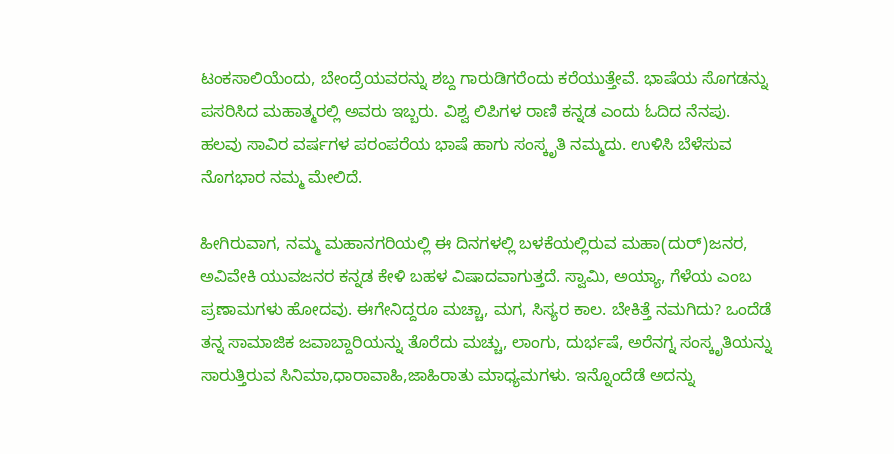ಟಂಕಸಾಲಿಯೆಂದು, ಬೇಂದ್ರೆಯವರನ್ನು ಶಬ್ದ ಗಾರುಡಿಗರೆಂದು ಕರೆಯುತ್ತೇವೆ. ಭಾಷೆಯ ಸೊಗಡನ್ನು ಪಸರಿಸಿದ ಮಹಾತ್ಮರಲ್ಲಿ ಅವರು ಇಬ್ಬರು. ವಿಶ್ವ ಲಿಪಿಗಳ ರಾಣಿ ಕನ್ನಡ ಎಂದು ಓದಿದ ನೆನಪು. ಹಲವು ಸಾವಿರ ವರ್ಷಗಳ ಪರಂಪರೆಯ ಭಾಷೆ ಹಾಗು ಸಂಸ್ಕೃತಿ ನಮ್ಮದು. ಉಳಿಸಿ ಬೆಳೆಸುವ ನೊಗಭಾರ ನಮ್ಮ ಮೇಲಿದೆ.

ಹೀಗಿರುವಾಗ, ನಮ್ಮ ಮಹಾನಗರಿಯಲ್ಲಿ ಈ ದಿನಗಳಲ್ಲಿ ಬಳಕೆಯಲ್ಲಿರುವ ಮಹಾ(ದುರ್)ಜನರ, ಅವಿವೇಕಿ ಯುವಜನರ ಕನ್ನಡ ಕೇಳಿ ಬಹಳ ವಿಷಾದವಾಗುತ್ತದೆ. ಸ್ವಾಮಿ, ಅಯ್ಯಾ, ಗೆಳೆಯ ಎಂಬ ಪ್ರಣಾಮಗಳು ಹೋದವು. ಈಗೇನಿದ್ದರೂ ಮಚ್ಚಾ, ಮಗ, ಸಿಸ್ಯರ ಕಾಲ. ಬೇಕಿತ್ತೆ ನಮಗಿದು? ಒಂದೆಡೆ ತನ್ನ ಸಾಮಾಜಿಕ ಜವಾಬ್ದಾರಿಯನ್ನು ತೊರೆದು ಮಚ್ಚು, ಲಾಂಗು, ದುರ್ಭಷೆ, ಅರೆನಗ್ನ ಸಂಸ್ಕೃತಿಯನ್ನು ಸಾರುತ್ತಿರುವ ಸಿನಿಮಾ,ಧಾರಾವಾಹಿ,ಜಾಹಿರಾತು ಮಾಧ್ಯಮಗಳು. ಇನ್ನೊಂದೆಡೆ ಅದನ್ನು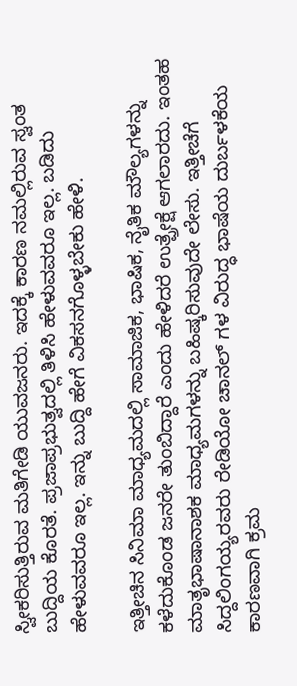ಸ್ವೀಕರಿಸುತ್ತಿರುವ ಮತಿಗೇಡಿ ಯುವಜನರು. ಇದಕ್ಕೆ ಕಾರಣ ನಮಲ್ಲಿರುವ ಸ್ವಂತ ಬುದ್ದಿಯ ಕೊರತೆ. ಪ್ರಜಾಪ್ರಭುತ್ವದಲ್ಲಿ ತಿಳಿಸಿ ಹೇಳುವವರೂ ಇಲ್ಲ. ಬಡಿದು ಹೇಳುವವರೂ ಇಲ್ಲ. ಇನ್ನು ಬುದ್ದಿ ಹೇಗೆ ವಿಕಸನಗೊಳ್ಳಬೇಕು ಹೇಳಿ.

ಇತ್ತೀಚಿನ ಸಿನಿಮಾ ಮಾಧ್ಯಮದಲ್ಲಿ ಸಾಮಾಜಿಕ, ಭಾಷಿಕ, ನೈತಿಕ ಮೌಲ್ಯಗಳನ್ನು ಕಳೆದುಕೊಂಡ ಜನರೇ ತುಂಬಿದ್ದಾರೆ ಎಂದು ಹೇಳಿದರೆ ಉತ್ಪ್ರೇಕ್ಷೆ ಆಗಲಾರದು. ಇಂತಹ ಮಾತೃಭಾಷಾನಾಶಕ ಮಾಧ್ಯಮಗಳನ್ನು ಬಹಿಷ್ಕರಿಸುವುದೇ ಲೇಸು. ಇತ್ತೀಚೆಗೆ ಸಿದ್ದಲಿಂಗಯ್ಯರವರು ರೇಡಿಯೋ ಚಾನಲ್ ಗಳ ವಿರುದ್ಧ ಭಾಷೆಯ ದುರ್ಬಳಕೆಯ ಕಾರಣವಾಗಿ ಕ್ರಮ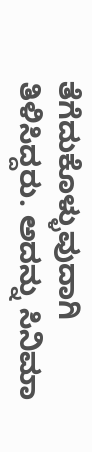ತೆಗೆದುಕೊಳ್ಳುವುದಾಗಿ ತಿಳಿಸಿದ್ದರು. ಅದನ್ನು ಸಿನಿಮಾ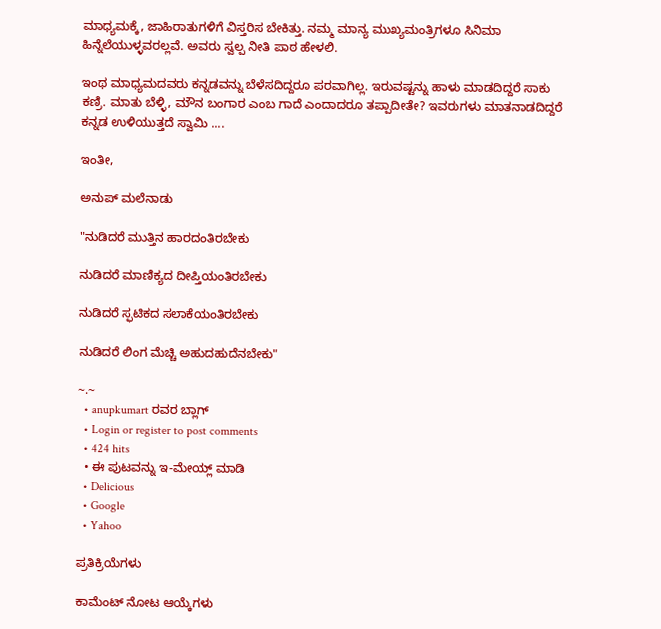ಮಾಧ್ಯಮಕ್ಕೆ, ಜಾಹಿರಾತುಗಳಿಗೆ ವಿಸ್ತರಿಸ ಬೇಕಿತ್ತು. ನಮ್ಮ ಮಾನ್ಯ ಮುಖ್ಯಮಂತ್ರಿಗಳೂ ಸಿನಿಮಾ ಹಿನ್ನೆಲೆಯುಳ್ಳವರಲ್ಲವೆ. ಅವರು ಸ್ವಲ್ಪ ನೀತಿ ಪಾಠ ಹೇಳಲಿ.

ಇಂಥ ಮಾಧ್ಯಮದವರು ಕನ್ನಡವನ್ನು ಬೆಳೆಸದಿದ್ದರೂ ಪರವಾಗಿಲ್ಲ. ಇರುವಷ್ಟನ್ನು ಹಾಳು ಮಾಡದಿದ್ದರೆ ಸಾಕು ಕಣ್ರಿ. ಮಾತು ಬೆಳ್ಳಿ, ಮೌನ ಬಂಗಾರ ಎಂಬ ಗಾದೆ ಎಂದಾದರೂ ತಪ್ಪಾದೀತೇ? ಇವರುಗಳು ಮಾತನಾಡದಿದ್ದರೆ ಕನ್ನಡ ಉಳಿಯುತ್ತದೆ ಸ್ವಾಮಿ ....

ಇಂತೀ,

ಅನುಪ್ ಮಲೆನಾಡು

"ನುಡಿದರೆ ಮುತ್ತಿನ ಹಾರದಂತಿರಬೇಕು

ನುಡಿದರೆ ಮಾಣಿಕ್ಯದ ದೀಪ್ತಿಯಂತಿರಬೇಕು

ನುಡಿದರೆ ಸ್ಫಟಿಕದ ಸಲಾಕೆಯಂತಿರಬೇಕು

ನುಡಿದರೆ ಲಿಂಗ ಮೆಚ್ಚಿ ಅಹುದಹುದೆನಬೇಕು"

~.~
  • anupkumart ರವರ ಬ್ಲಾಗ್
  • Login or register to post comments
  • 424 hits
  • ಈ ಪುಟವನ್ನು ಇ-ಮೇಯ್ಲ್ ಮಾಡಿ
  • Delicious
  • Google
  • Yahoo

ಪ್ರತಿಕ್ರಿಯೆಗಳು

ಕಾಮೆಂಟ್ ನೋಟ ಆಯ್ಕೆಗಳು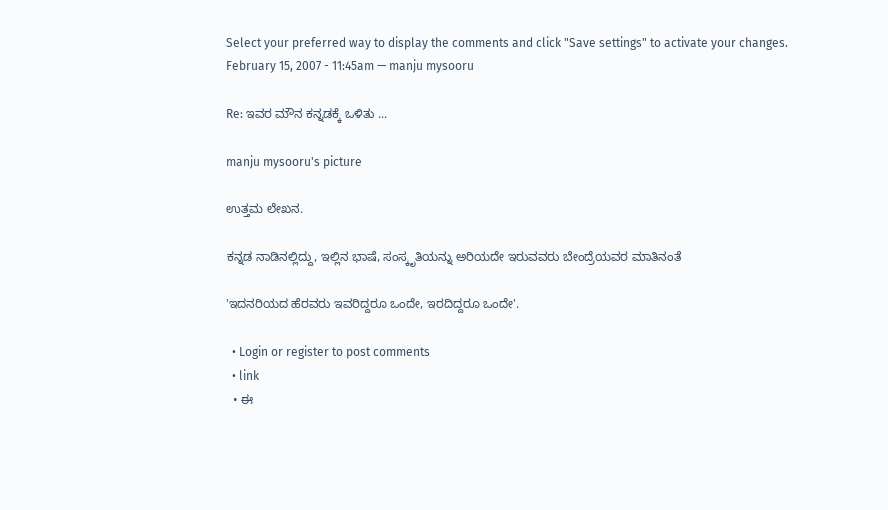Select your preferred way to display the comments and click "Save settings" to activate your changes.
February 15, 2007 - 11:45am — manju mysooru

Re: ಇವರ ಮೌನ ಕನ್ನಡಕ್ಕೆ ಒಳಿತು ...

manju mysooru's picture

ಉತ್ತಮ ಲೇಖನ.

ಕನ್ನಡ ನಾಡಿನಲ್ಲಿದ್ದು, ಇಲ್ಲಿನ ಭಾಷೆ, ಸಂಸ್ಕೃತಿಯನ್ನು ಅರಿಯದೇ ಇರುವವರು ಬೇಂದ್ರೆಯವರ ಮಾತಿನಂತೆ

'ಇದನರಿಯದ ಹೆರವರು ಇವರಿದ್ದರೂ ಒಂದೇ, ಇರದಿದ್ದರೂ ಒಂದೇ'.

  • Login or register to post comments
  • link
  • ಈ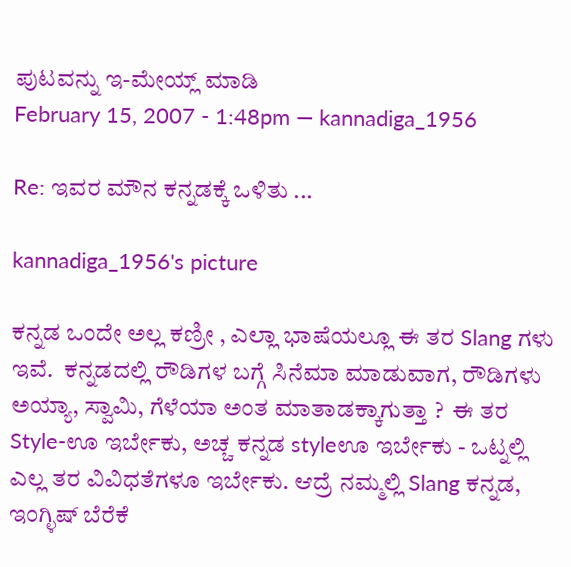ಪುಟವನ್ನು ಇ-ಮೇಯ್ಲ್ ಮಾಡಿ
February 15, 2007 - 1:48pm — kannadiga_1956

Re: ಇವರ ಮೌನ ಕನ್ನಡಕ್ಕೆ ಒಳಿತು ...

kannadiga_1956's picture

ಕನ್ನಡ ಒಂದೇ ಅಲ್ಲ ಕಣ್ರೀ , ಎಲ್ಲಾ ಭಾಷೆಯಲ್ಲೂ ಈ ತರ Slang ಗಳು ಇವೆ.  ಕನ್ನಡದಲ್ಲಿ ರೌಡಿಗಳ ಬಗ್ಗೆ ಸಿನೆಮಾ ಮಾಡುವಾಗ, ರೌಡಿಗಳು ಅಯ್ಯಾ, ಸ್ವಾಮಿ, ಗೆಳೆಯಾ ಅಂತ ಮಾತಾಡಕ್ಕಾಗುತ್ತಾ ?  ಈ ತರ Style-ಊ ಇರ್ಬೇಕು, ಅಚ್ಚ ಕನ್ನಡ styleಊ ಇರ್ಬೇಕು - ಒಟ್ನಲ್ಲಿ ಎಲ್ಲ ತರ ವಿವಿಧತೆಗಳೂ ಇರ್ಬೇಕು. ಆದ್ರೆ ನಮ್ಮಲ್ಲಿ Slang ಕನ್ನಡ, ಇಂಗ್ಳಿಷ್ ಬೆರೆಕೆ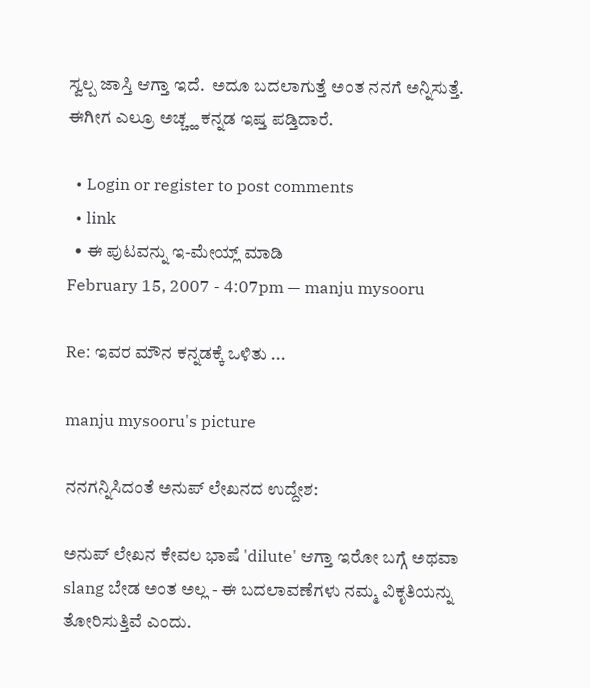ಸ್ವಲ್ಪ ಜಾಸ್ತಿ ಆಗ್ತಾ ಇದೆ.  ಅದೂ ಬದಲಾಗುತ್ತೆ ಅಂತ ನನಗೆ ಅನ್ನಿಸುತ್ತೆ. ಈಗೀಗ ಎಲ್ರೂ ಅಚ್ಚ್ಹ ಕನ್ನಡ ಇಷ್ತ ಪಡ್ತಿದಾರೆ.

  • Login or register to post comments
  • link
  • ಈ ಪುಟವನ್ನು ಇ-ಮೇಯ್ಲ್ ಮಾಡಿ
February 15, 2007 - 4:07pm — manju mysooru

Re: ಇವರ ಮೌನ ಕನ್ನಡಕ್ಕೆ ಒಳಿತು ...

manju mysooru's picture

ನನಗನ್ನಿಸಿದಂತೆ ಅನುಪ್ ಲೇಖನದ ಉದ್ದೇಶ:

ಅನುಪ್ ಲೇಖನ ಕೇವಲ ಭಾಷೆ 'dilute' ಆಗ್ತಾ ಇರೋ ಬಗ್ಗೆ ಅಥವಾ slang ಬೇಡ ಅಂತ ಅಲ್ಲ - ಈ ಬದಲಾವಣೆಗಳು ನಮ್ಮ ವಿಕೃತಿಯನ್ನು ತೋರಿಸುತ್ತಿವೆ ಎಂದು.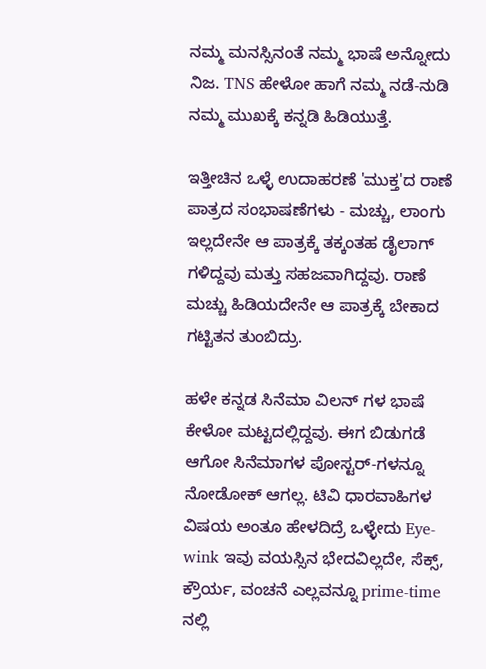ನಮ್ಮ ಮನಸ್ಸಿನಂತೆ ನಮ್ಮ ಭಾಷೆ ಅನ್ನೋದು ನಿಜ. TNS ಹೇಳೋ ಹಾಗೆ ನಮ್ಮ ನಡೆ-ನುಡಿ ನಮ್ಮ ಮುಖಕ್ಕೆ ಕನ್ನಡಿ ಹಿಡಿಯುತ್ತೆ.

ಇತ್ತೀಚಿನ ಒಳ್ಳೆ ಉದಾಹರಣೆ 'ಮುಕ್ತ'ದ ರಾಣೆ ಪಾತ್ರದ ಸಂಭಾಷಣೆಗಳು - ಮಚ್ಚು, ಲಾಂಗು ಇಲ್ಲದೇನೇ ಆ ಪಾತ್ರಕ್ಕೆ ತಕ್ಕಂತಹ ಡೈಲಾಗ್ ಗಳಿದ್ದವು ಮತ್ತು ಸಹಜವಾಗಿದ್ದವು. ರಾಣೆ ಮಚ್ಚು ಹಿಡಿಯದೇನೇ ಆ ಪಾತ್ರಕ್ಕೆ ಬೇಕಾದ ಗಟ್ಟಿತನ ತುಂಬಿದ್ರು.

ಹಳೇ ಕನ್ನಡ ಸಿನೆಮಾ ವಿಲನ್ ಗಳ ಭಾಷೆ ಕೇಳೋ ಮಟ್ಟದಲ್ಲಿದ್ದವು. ಈಗ ಬಿಡುಗಡೆ ಆಗೋ ಸಿನೆಮಾಗಳ ಪೋಸ್ಟರ್-ಗಳನ್ನೂ ನೋಡೋಕ್ ಆಗಲ್ಲ. ಟಿವಿ ಧಾರವಾಹಿಗಳ ವಿಷಯ ಅಂತೂ ಹೇಳದಿದ್ರೆ ಒಳ್ಳೇದು Eye-wink ಇವು ವಯಸ್ಸಿನ ಭೇದವಿಲ್ಲದೇ, ಸೆಕ್ಸ್, ಕ್ರೌರ್ಯ, ವಂಚನೆ ಎಲ್ಲವನ್ನೂ prime-time ನಲ್ಲಿ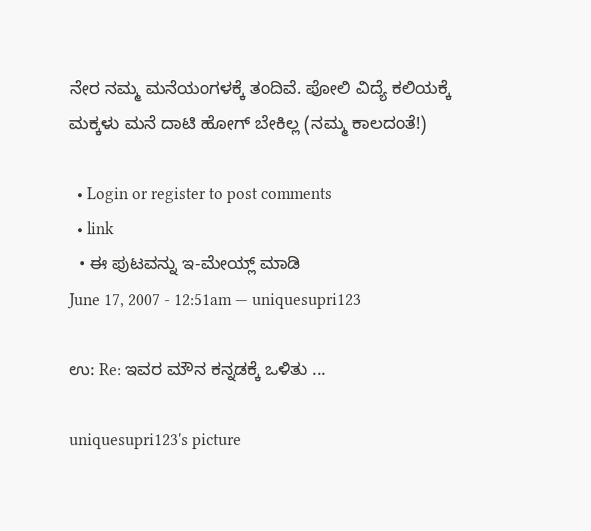ನೇರ ನಮ್ಮ ಮನೆಯಂಗಳಕ್ಕೆ ತಂದಿವೆ. ಪೋಲಿ ವಿದ್ಯೆ ಕಲಿಯಕ್ಕೆ ಮಕ್ಕಳು ಮನೆ ದಾಟಿ ಹೋಗ್ ಬೇಕಿಲ್ಲ (ನಮ್ಮ ಕಾಲದಂತೆ!)

  • Login or register to post comments
  • link
  • ಈ ಪುಟವನ್ನು ಇ-ಮೇಯ್ಲ್ ಮಾಡಿ
June 17, 2007 - 12:51am — uniquesupri123

ಉ: Re: ಇವರ ಮೌನ ಕನ್ನಡಕ್ಕೆ ಒಳಿತು ...

uniquesupri123's picture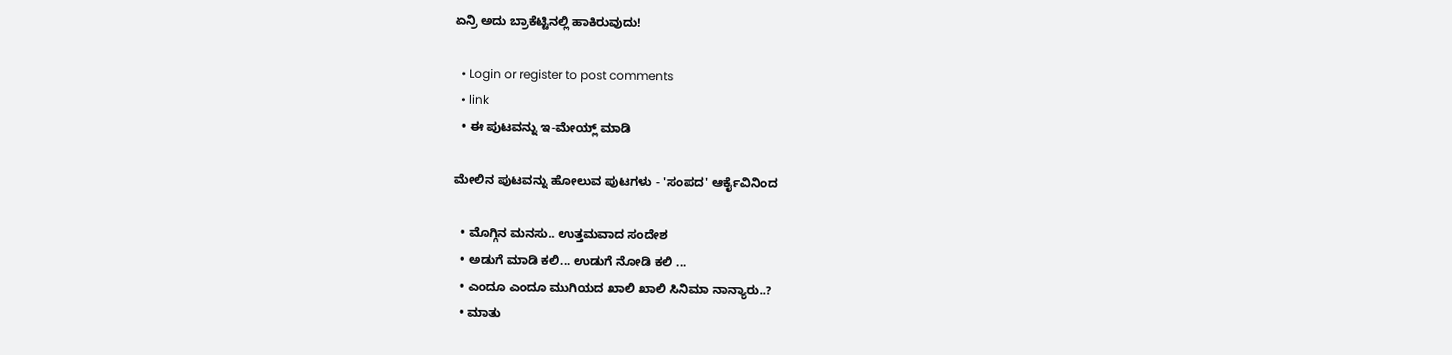ಏನ್ರಿ ಅದು ಬ್ರಾಕೆಟ್ಟಿನಲ್ಲಿ ಹಾಕಿರುವುದು!

  • Login or register to post comments
  • link
  • ಈ ಪುಟವನ್ನು ಇ-ಮೇಯ್ಲ್ ಮಾಡಿ

ಮೇಲಿನ ಪುಟವನ್ನು ಹೋಲುವ ಪುಟಗಳು - 'ಸಂಪದ' ಆರ್ಕೈವಿನಿಂದ

  • ಮೊಗ್ಗಿನ ಮನಸು.. ಉತ್ತಮವಾದ ಸಂದೇಶ
  • ಅಡುಗೆ ಮಾಡಿ ಕಲಿ... ಉಡುಗೆ ನೋಡಿ ಕಲಿ ...
  • ಎಂದೂ ಎಂದೂ ಮುಗಿಯದ ಖಾಲಿ ಖಾಲಿ ಸಿನಿಮಾ ನಾನ್ಯಾರು..?
  • ಮಾತು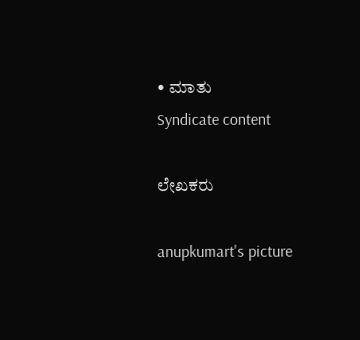• ಮಾತು
Syndicate content

ಲೇಖಕರು

anupkumart's picture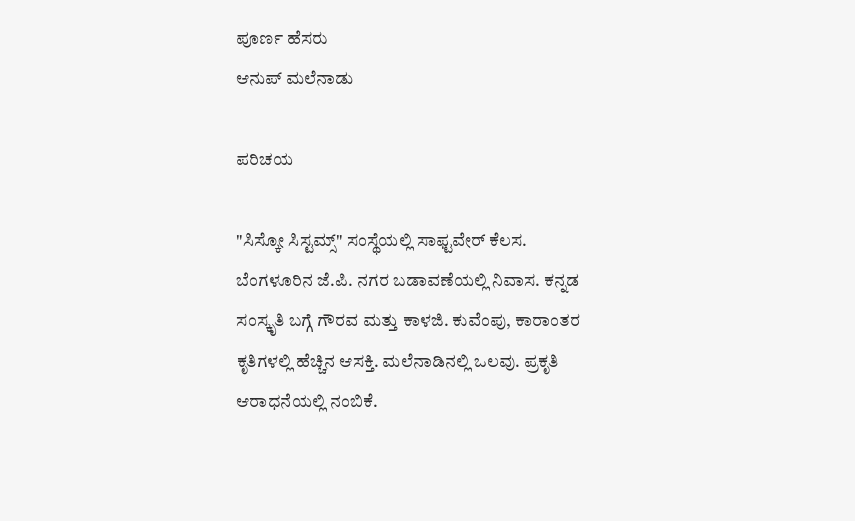ಪೂರ್ಣ ಹೆಸರು
ಆನುಪ್ ಮಲೆನಾಡು

ಪರಿಚಯ

"ಸಿಸ್ಕೋ ಸಿಸ್ಟಮ್ಸ್" ಸಂಸ್ಥೆಯಲ್ಲಿ ಸಾಫ್ಟವೇರ್ ಕೆಲಸ. ಬೆಂಗಳೂರಿನ ಜೆ.ಪಿ. ನಗರ ಬಡಾವಣೆಯಲ್ಲಿ ನಿವಾಸ. ಕನ್ನಡ ಸಂಸ್ಕೃತಿ ಬಗ್ಗೆ ಗೌರವ ಮತ್ತು ಕಾಳಜಿ. ಕುವೆಂಪು, ಕಾರಾಂತರ ಕೃತಿಗಳಲ್ಲಿ ಹೆಚ್ಚಿನ ಆಸಕ್ತಿ. ಮಲೆನಾಡಿನಲ್ಲಿ ಒಲವು. ಪ್ರಕೃತಿ ಆರಾಧನೆಯಲ್ಲಿ ನಂಬಿಕೆ.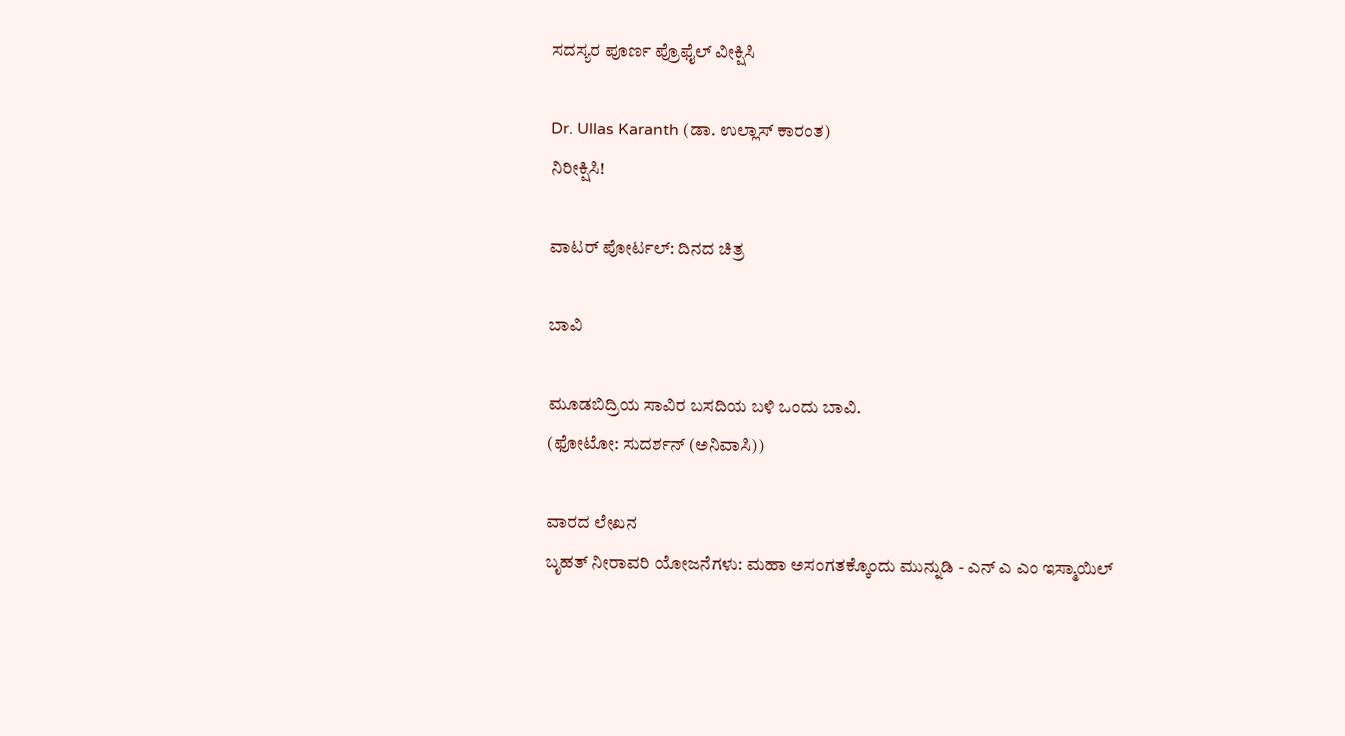ಸದಸ್ಯರ ಪೂರ್ಣ ಪ್ರೊಫೈಲ್ ವೀಕ್ಷಿಸಿ

Dr. Ullas Karanth (ಡಾ. ಉಲ್ಲಾಸ್ ಕಾರಂತ)
ನಿರೀಕ್ಷಿಸಿ!

ವಾಟರ್ ಪೋರ್ಟಲ್: ದಿನದ ಚಿತ್ರ

ಬಾವಿ

ಮೂಡಬಿದ್ರಿಯ ಸಾವಿರ ಬಸದಿಯ ಬಳಿ ಒಂದು ಬಾವಿ.
(ಫೋಟೋ: ಸುದರ್ಶನ್ (ಅನಿವಾಸಿ))

ವಾರದ ಲೇಖನ
ಬೃಹತ್ ನೀರಾವರಿ ಯೋಜನೆಗಳು: ಮಹಾ ಅಸಂಗತಕ್ಕೊಂದು ಮುನ್ನುಡಿ - ಎನ್ ಎ ಎಂ ಇಸ್ಮಾಯಿಲ್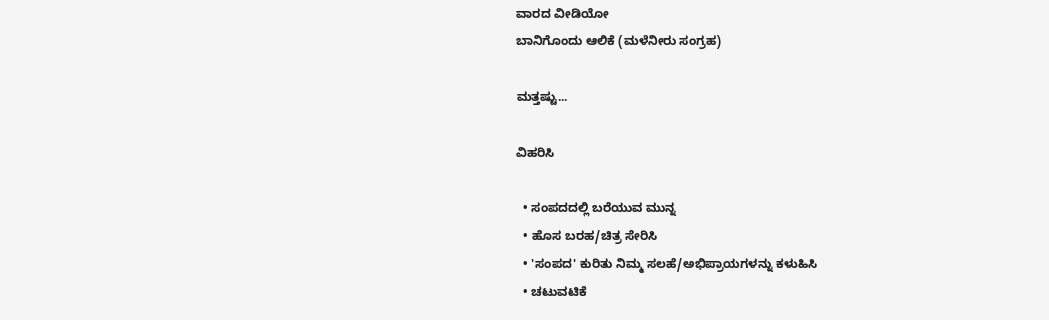ವಾರದ ವೀಡಿಯೋ
ಬಾನಿಗೊಂದು ಆಲಿಕೆ (ಮಳೆನೀರು ಸಂಗ್ರಹ)

ಮತ್ತಷ್ಟು...

ವಿಹರಿಸಿ

  • ಸಂಪದದಲ್ಲಿ ಬರೆಯುವ ಮುನ್ನ
  • ಹೊಸ ಬರಹ/ಚಿತ್ರ ಸೇರಿಸಿ
  • 'ಸಂಪದ' ಕುರಿತು ನಿಮ್ಮ ಸಲಹೆ/ಅಭಿಪ್ರಾಯಗಳನ್ನು ಕಳುಹಿಸಿ
  • ಚಟುವಟಿಕೆ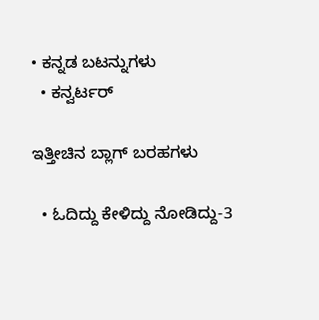• ಕನ್ನಡ ಬಟನ್ನುಗಳು
  • ಕನ್ವರ್ಟರ್

ಇತ್ತೀಚಿನ ಬ್ಲಾಗ್ ಬರಹಗಳು

  • ಓದಿದ್ದು ಕೇಳಿದ್ದು ನೋಡಿದ್ದು-3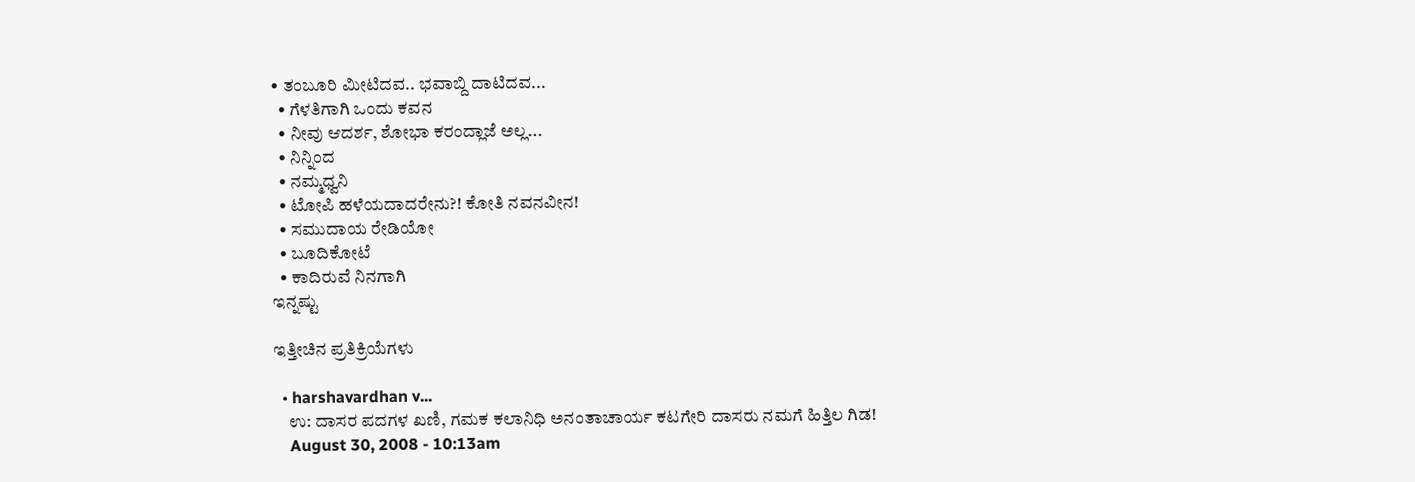• ತಂಬೂರಿ ಮೀಟಿದವ.. ಭವಾಬ್ದಿ ದಾಟಿದವ...
  • ಗೆಳತಿಗಾಗಿ ಒಂದು ಕವನ
  • ನೀವು ಆದರ್ಶ, ಶೋಭಾ ಕರಂದ್ಲಾಜೆ ಅಲ್ಲ...
  • ನಿನ್ನಿಂದ
  • ನಮ್ಮಧ್ವನಿ
  • ಟೋಪಿ ಹಳೆಯದಾದರೇನು?! ಕೋತಿ ನವನವೀನ!
  • ಸಮುದಾಯ ರೇಡಿಯೋ
  • ಬೂದಿಕೋಟೆ
  • ಕಾದಿರುವೆ ನಿನಗಾಗಿ
ಇನ್ನಷ್ಟು

ಇತ್ತೀಚಿನ ಪ್ರತಿಕ್ರಿಯೆಗಳು

  • harshavardhan v...
    ಉ: ದಾಸರ ಪದಗಳ ಖಣಿ, ಗಮಕ ಕಲಾನಿಧಿ ಅನಂತಾಚಾರ್ಯ ಕಟಗೇರಿ ದಾಸರು ನಮಗೆ ಹಿತ್ತಿಲ ಗಿಡ!
    August 30, 2008 - 10:13am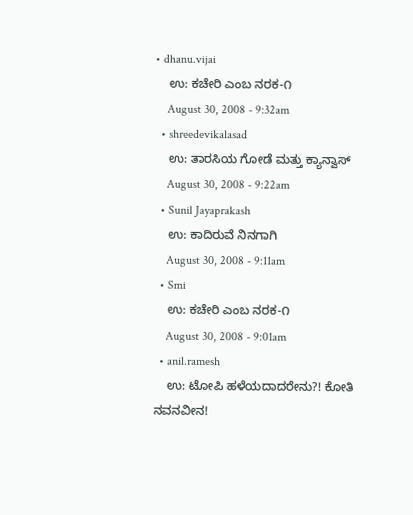• dhanu.vijai
    ಉ: ಕಚೇರಿ ಎಂಬ ನರಕ-೧
    August 30, 2008 - 9:32am
  • shreedevikalasad
    ಉ: ತಾರಸಿಯ ಗೋಡೆ ಮತ್ತು ಕ್ಯಾನ್ವಾಸ್
    August 30, 2008 - 9:22am
  • Sunil Jayaprakash
    ಉ: ಕಾದಿರುವೆ ನಿನಗಾಗಿ
    August 30, 2008 - 9:11am
  • Smi
    ಉ: ಕಚೇರಿ ಎಂಬ ನರಕ-೧
    August 30, 2008 - 9:01am
  • anil.ramesh
    ಉ: ಟೋಪಿ ಹಳೆಯದಾದರೇನು?! ಕೋತಿ ನವನವೀನ!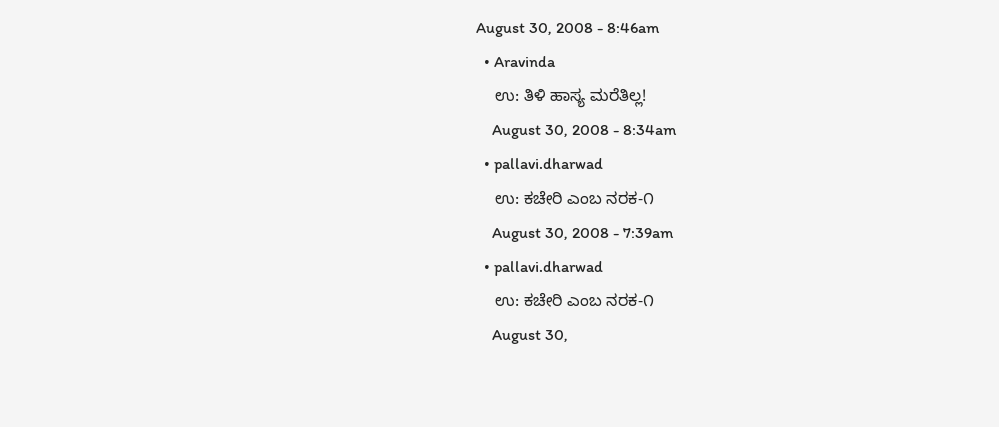August 30, 2008 - 8:46am
  • Aravinda
    ಉ: ತಿಳಿ ಹಾಸ್ಯ ಮರೆತಿಲ್ಲ!
    August 30, 2008 - 8:34am
  • pallavi.dharwad
    ಉ: ಕಚೇರಿ ಎಂಬ ನರಕ-೧
    August 30, 2008 - 7:39am
  • pallavi.dharwad
    ಉ: ಕಚೇರಿ ಎಂಬ ನರಕ-೧
    August 30,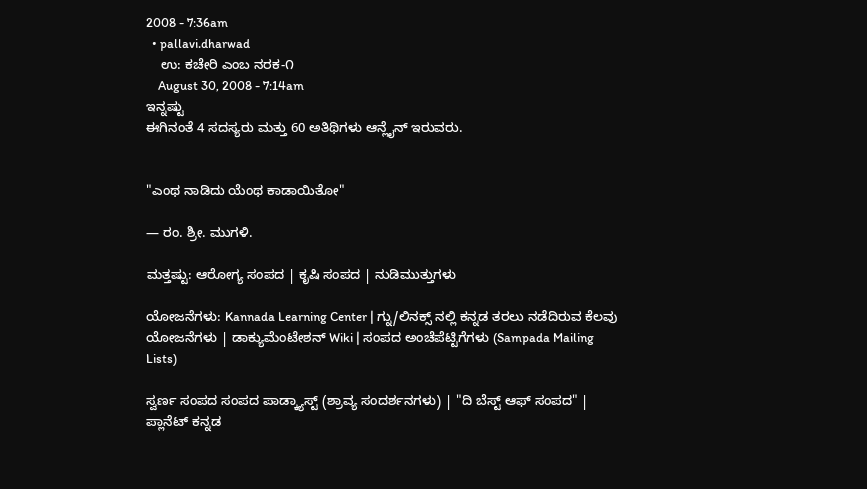2008 - 7:36am
  • pallavi.dharwad
    ಉ: ಕಚೇರಿ ಎಂಬ ನರಕ-೧
    August 30, 2008 - 7:14am
ಇನ್ನಷ್ಟು
ಈಗಿನಂತೆ 4 ಸದಸ್ಯರು ಮತ್ತು 60 ಅತಿಥಿಗಳು ಆನ್ಲೈನ್ ಇರುವರು.


"ಎಂಥ ನಾಡಿದು ಯೆಂಥ ಕಾಡಾಯಿತೋ"

— ರಂ. ಶ್ರೀ. ಮುಗಳಿ.

ಮತ್ತಷ್ಟು: ಆರೋಗ್ಯ ಸಂಪದ | ಕೃಷಿ ಸಂಪದ | ನುಡಿಮುತ್ತುಗಳು

ಯೋಜನೆಗಳು: Kannada Learning Center | ಗ್ನು/ಲಿನಕ್ಸ್ ನಲ್ಲಿ ಕನ್ನಡ ತರಲು ನಡೆದಿರುವ ಕೆಲವು ಯೋಜನೆಗಳು | ಡಾಕ್ಯುಮೆಂಟೇಶನ್ Wiki | ಸಂಪದ ಅಂಚೆಪೆಟ್ಟಿಗೆಗಳು (Sampada Mailing Lists)

ಸ್ವರ್ಣ ಸಂಪದ ಸಂಪದ ಪಾಡ್ಕ್ಯಾಸ್ಟ್ (ಶ್ರಾವ್ಯ ಸಂದರ್ಶನಗಳು) | "ದಿ ಬೆಸ್ಟ್ ಆಫ್ ಸಂಪದ" | ಪ್ಲಾನೆಟ್ ಕನ್ನಡ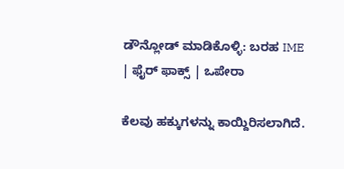ಡೌನ್ಲೋಡ್ ಮಾಡಿಕೊಳ್ಳಿ: ಬರಹ IME | ಫೈರ್ ಫಾಕ್ಸ್ | ಒಪೇರಾ

ಕೆಲವು ಹಕ್ಕುಗಳನ್ನು ಕಾಯ್ದಿರಿಸಲಾಗಿದೆ.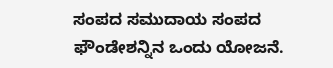ಸಂಪದ ಸಮುದಾಯ ಸಂಪದ ಫೌಂಡೇಶನ್ನಿನ ಒಂದು ಯೋಜನೆ.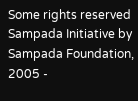Some rights reserved Sampada Initiative by Sampada Foundation, 2005 -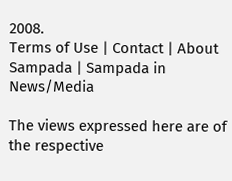2008.
Terms of Use | Contact | About Sampada | Sampada in News/Media

The views expressed here are of the respective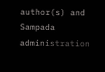author(s) and Sampada administration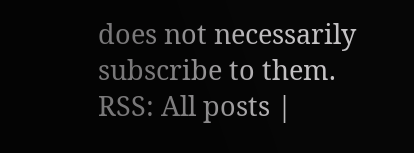does not necessarily subscribe to them.
RSS: All posts |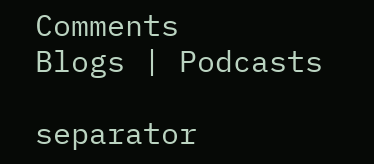Comments
Blogs | Podcasts

separator